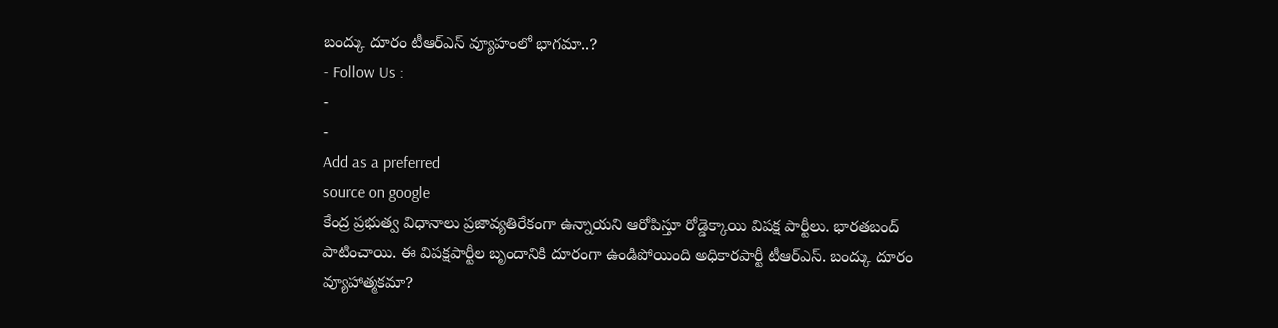బంద్కు దూరం టీఆర్ఎస్ వ్యూహంలో భాగమా..?
- Follow Us :
-
-
Add as a preferred
source on google
కేంద్ర ప్రభుత్వ విధానాలు ప్రజావ్యతిరేకంగా ఉన్నాయని ఆరోపిస్తూ రోడ్డెక్కాయి విపక్ష పార్టీలు. భారతబంద్ పాటించాయి. ఈ విపక్షపార్టీల బృందానికి దూరంగా ఉండిపోయింది అధికారపార్టీ టీఆర్ఎస్. బంద్కు దూరం వ్యూహాత్మకమా?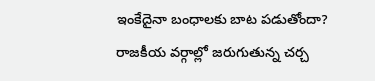ఇంకేదైనా బంధాలకు బాట పడుతోందా? రాజకీయ వర్గాల్లో జరుగుతున్న చర్చ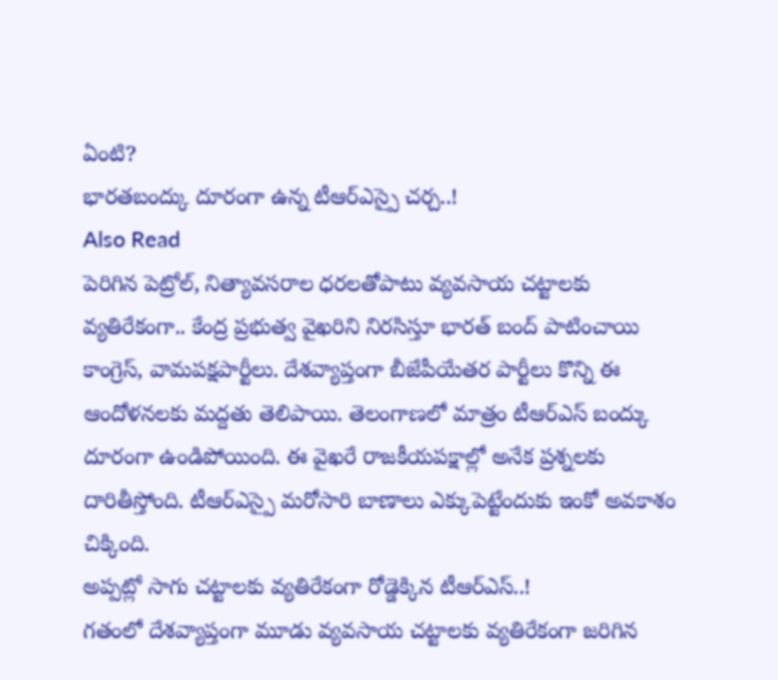ఏంటి?
భారతబంద్కు దూరంగా ఉన్న టీఆర్ఎస్పై చర్చ..!
Also Read
పెరిగిన పెట్రోల్, నిత్యావసరాల ధరలతోపాటు వ్యవసాయ చట్టాలకు వ్యతిరేకంగా.. కేంద్ర ప్రభుత్వ వైఖరిని నిరసిస్తూ భారత్ బంద్ పాటించాయి కాంగ్రెస్, వామపక్షపార్టీలు. దేశవ్యాప్తంగా బీజేపీయేతర పార్టీలు కొన్ని ఈ ఆందోళనలకు మద్దతు తెలిపాయి. తెలంగాణలో మాత్రం టీఆర్ఎస్ బంద్కు దూరంగా ఉండిపోయింది. ఈ వైఖరే రాజకీయపక్షాల్లో అనేక ప్రశ్నలకు దారితీస్తోంది. టీఆర్ఎస్పై మరోసారి బాణాలు ఎక్కుపెట్టేందుకు ఇంకో అవకాశం చిక్కింది.
అప్పట్లో సాగు చట్టాలకు వ్యతిరేకంగా రోడ్డెక్కిన టీఆర్ఎస్..!
గతంలో దేశవ్యాప్తంగా మూడు వ్యవసాయ చట్టాలకు వ్యతిరేకంగా జరిగిన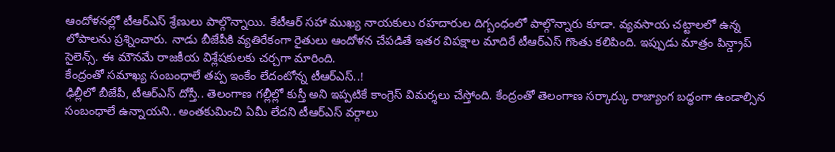ఆందోళనల్లో టీఆర్ఎస్ శ్రేణులు పాల్గొన్నాయి. కేటీఆర్ సహా ముఖ్య నాయకులు రహదారుల దిగ్బంధంలో పాల్గొన్నారు కూడా. వ్యవసాయ చట్టాలలో ఉన్న లోపాలను ప్రశ్నించారు. నాడు బీజేపీకి వ్యతిరేకంగా రైతులు ఆందోళన చేపడితే ఇతర విపక్షాల మాదిరే టీఆర్ఎస్ గొంతు కలిపింది. ఇప్పుడు మాత్రం పిన్డ్రాప్ సైలెన్స్. ఈ మౌనమే రాజకీయ విశ్లేషకులకు చర్చగా మారింది.
కేంద్రంతో సమాఖ్య సంబంధాలే తప్ప ఇంకేం లేదంటోన్న టీఆర్ఎస్..!
ఢిల్లీలో బీజేపీ, టీఆర్ఎస్ దోస్తీ.. తెలంగాణ గల్లీల్లో కుస్తీ అని ఇప్పటికే కాంగ్రెస్ విమర్శలు చేస్తోంది. కేంద్రంతో తెలంగాణ సర్కార్కు రాజ్యాంగ బద్ధంగా ఉండాల్సిన సంబంధాలే ఉన్నాయని.. అంతకుమించి ఏమీ లేదని టీఆర్ఎస్ వర్గాలు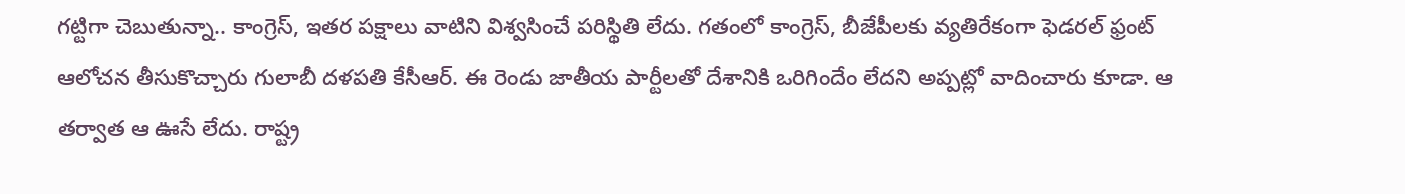గట్టిగా చెబుతున్నా.. కాంగ్రెస్, ఇతర పక్షాలు వాటిని విశ్వసించే పరిస్థితి లేదు. గతంలో కాంగ్రెస్, బీజేపీలకు వ్యతిరేకంగా ఫెడరల్ ఫ్రంట్ ఆలోచన తీసుకొచ్చారు గులాబీ దళపతి కేసీఆర్. ఈ రెండు జాతీయ పార్టీలతో దేశానికి ఒరిగిందేం లేదని అప్పట్లో వాదించారు కూడా. ఆ తర్వాత ఆ ఊసే లేదు. రాష్ట్ర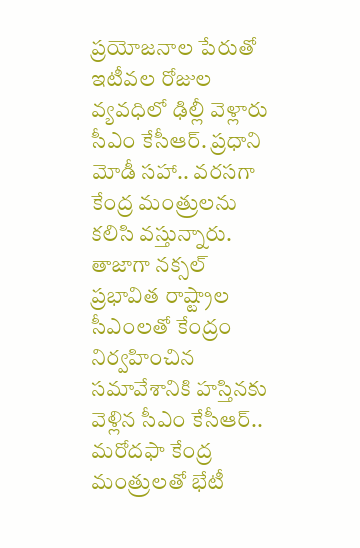ప్రయోజనాల పేరుతో ఇటీవల రోజుల వ్యవధిలో ఢిల్లీ వెళ్లారు సీఎం కేసీఆర్. ప్రధాని మోడీ సహా.. వరసగా కేంద్ర మంత్రులను కలిసి వస్తున్నారు. తాజాగా నక్సల్ ప్రభావిత రాష్ట్రాల సీఎంలతో కేంద్రం నిర్వహించిన సమావేశానికి హస్తినకు వెళ్లిన సీఎం కేసీఆర్.. మరోదఫా కేంద్ర మంత్రులతో భేటీ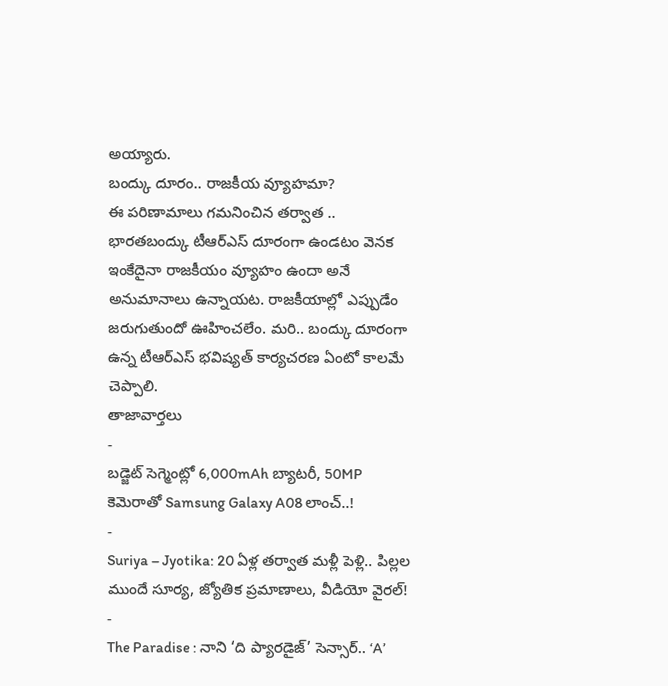అయ్యారు.
బంద్కు దూరం.. రాజకీయ వ్యూహమా?
ఈ పరిణామాలు గమనించిన తర్వాత .. భారతబంద్కు టీఆర్ఎస్ దూరంగా ఉండటం వెనక ఇంకేదైనా రాజకీయం వ్యూహం ఉందా అనే అనుమానాలు ఉన్నాయట. రాజకీయాల్లో ఎప్పుడేం జరుగుతుందో ఊహించలేం. మరి.. బంద్కు దూరంగా ఉన్న టీఆర్ఎస్ భవిష్యత్ కార్యచరణ ఏంటో కాలమే చెప్పాలి.
తాజావార్తలు
-
బడ్జెట్ సెగ్మెంట్లో 6,000mAh బ్యాటరీ, 50MP కెమెరాతో Samsung Galaxy A08 లాంచ్..!
-
Suriya – Jyotika: 20 ఏళ్ల తర్వాత మళ్లీ పెళ్లి.. పిల్లల ముందే సూర్య, జ్యోతిక ప్రమాణాలు, వీడియో వైరల్!
-
The Paradise : నాని ‘ది ప్యారడైజ్’ సెన్సార్.. ‘A’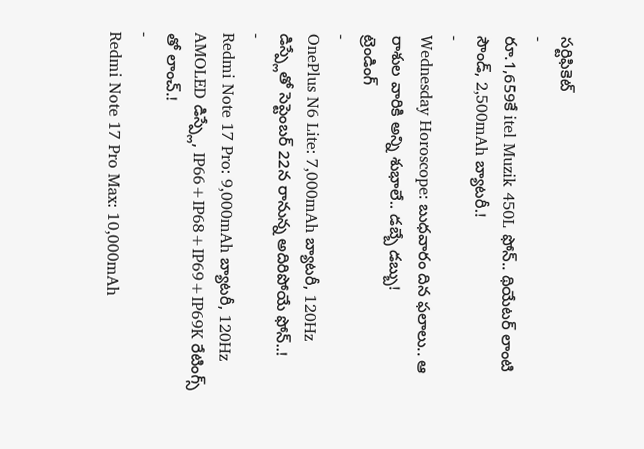సర్టిఫికెట్
-
రూ.1,659కే itel Muzik 450L ఫోన్.. థియేటర్ లాంటి సౌండ్, 2,500mAh బ్యాటరీ.!
-
Wednesday Horoscope: బుధవారం దిన ఫలాలు.. ఆ రాశుల వారికి అన్ని శుభాలే.. డబ్బే డబ్బు!
ట్రెండింగ్
-
OnePlus N6 Lite: 7,000mAh బ్యాటరీ, 120Hz డిస్ప్లేతో సెప్టెంబర్ 22న రానున్న అదిరిపోయే ఫోన్..!
-
Redmi Note 17 Pro: 9,000mAh బ్యాటరీ, 120Hz AMOLED డిస్ప్లే, IP66+IP68+IP69+IP69K రేటింగ్స్ తో లాంచ్.!
-
Redmi Note 17 Pro Max: 10,000mAh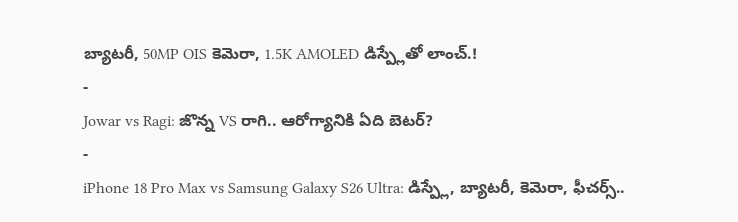బ్యాటరీ, 50MP OIS కెమెరా, 1.5K AMOLED డిస్ప్లేతో లాంచ్.!
-
Jowar vs Ragi: జొన్న VS రాగి.. ఆరోగ్యానికి ఏది బెటర్?
-
iPhone 18 Pro Max vs Samsung Galaxy S26 Ultra: డిస్ప్లే, బ్యాటరీ, కెమెరా, ఫీచర్స్..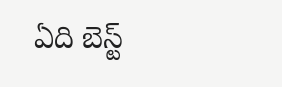ఏది బెస్ట్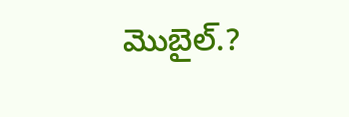మొబైల్.?